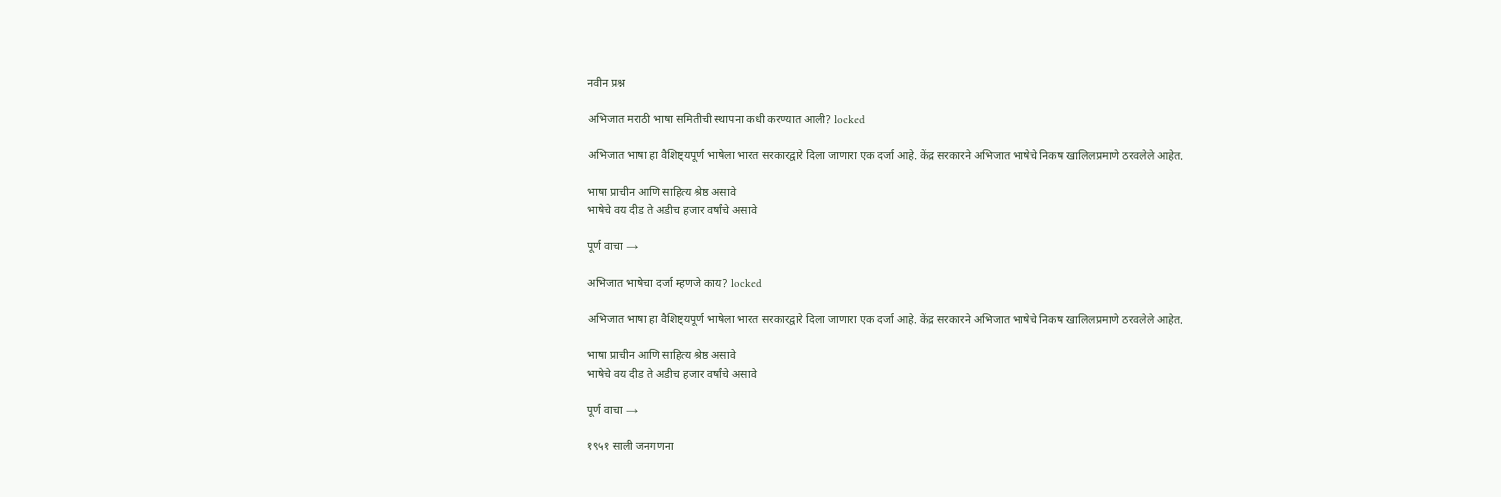नवीन प्रश्न

अभिजात मराठी भाषा समितीची स्थापना कधी करण्यात आली? locked

अभिजात भाषा हा वैशिष्ट्यपूर्ण भाषेला भारत सरकारद्वारे दिला जाणारा एक दर्जा आहे. केंद्र सरकारने अभिजात भाषेचे निकष खालिलप्रमाणे ठरवलेले आहेत.

भाषा प्राचीन आणि साहित्य श्रेष्ठ असावे
भाषेचे वय दीड ते अडीच हजार वर्षांचे असावे

पूर्ण वाचा →

अभिजात भाषेचा दर्जा म्हणजे काय? locked

अभिजात भाषा हा वैशिष्ट्यपूर्ण भाषेला भारत सरकारद्वारे दिला जाणारा एक दर्जा आहे. केंद्र सरकारने अभिजात भाषेचे निकष खालिलप्रमाणे ठरवलेले आहेत.

भाषा प्राचीन आणि साहित्य श्रेष्ठ असावे
भाषेचे वय दीड ते अडीच हजार वर्षांचे असावे

पूर्ण वाचा →

१९५१ साली जनगणना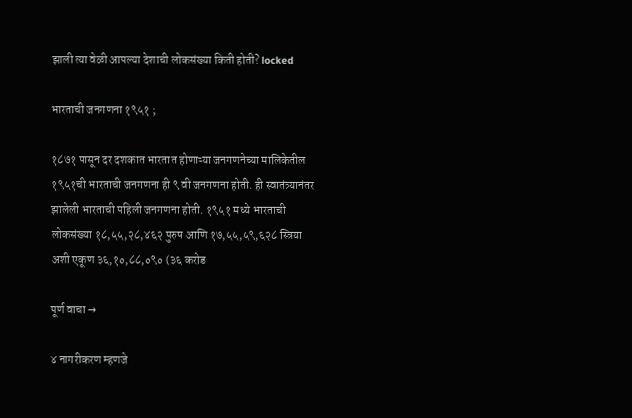झाली त्या वेळी आपल्या देशाची लोकसंख्या किती होती? locked

भारताची जनगणना १९५१ ;

१८७१ पासून दर दशकात भारतात होणाऱ्या जनगणनेच्या मालिकेतील १९५१ची भारताची जनगणना ही ९ वी जनगणना होती. ही स्वातंत्र्यानंतर झालेली भारताची पहिली जनगणना होती. १९५१ मध्ये भारताची लोकसंख्या १८,५५,२८,४६२ पुरुष आणि १७,५५,५९,६२८ स्त्रिया अशी एकूण ३६,१०,८८,०९० (३६ करोड

पूर्ण वाचा →

४ नागरीकरण म्हणजे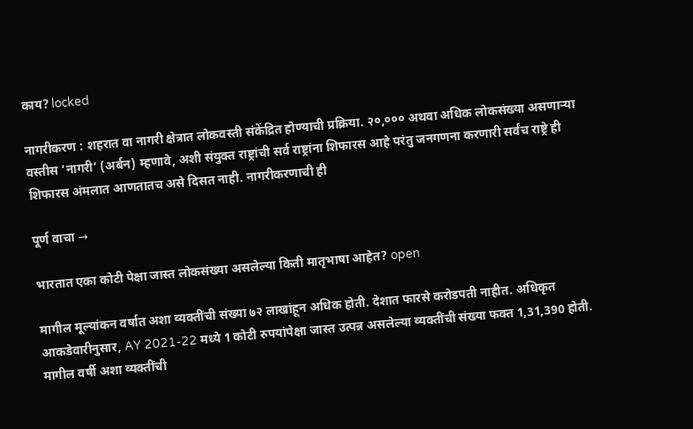काय? locked

नागरीकरण : शहरात वा नागरी क्षेत्रात लोकवस्ती संकेंद्रित होण्याची प्रक्रिया. २०,००० अथवा अधिक लोकसंख्या असणाऱ्या वस्तीस ‘नागरी’ (अर्बन) म्हणावे, अशी संयुक्त राष्ट्रांची सर्व राष्ट्रांना शिफारस आहे परंतु जनगणना करणारी सर्वंच राष्ट्रे ही शिफारस अंमलात आणतातच असे दिसत नाही. नागरीकरणाची ही

पूर्ण वाचा →

भारतात एका कोटी पेक्षा जास्त लोकसंख्या असलेल्या किती मातृभाषा आहेत? open

मागील मूल्यांकन वर्षात अशा व्यक्तींची संख्या ७२ लाखांहून अधिक होती. देशात फारसे करोडपती नाहीत. अधिकृत आकडेवारीनुसार, AY 2021-22 मध्ये 1 कोटी रुपयांपेक्षा जास्त उत्पन्न असलेल्या व्यक्तींची संख्या फक्त 1,31,390 होती. मागील वर्षी अशा व्यक्तींची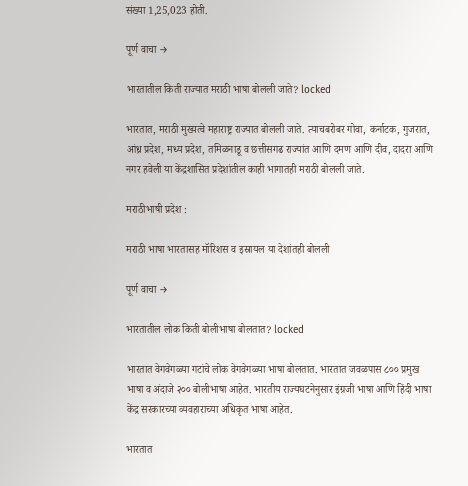संख्या 1,25,023 होती.

पूर्ण वाचा →

भारतातील किती राज्यात मराठी भाषा बोलली जाते? locked

भारतात, मराठी मुख्यत्वे महाराष्ट्र राज्यात बोलली जाते. त्याचबरोबर गोवा, कर्नाटक, गुजरात, आंध्र प्रदेश, मध्य प्रदेश, तमिळनाडू व छत्तीसगढ राज्यांत आणि दमण आणि दीव, दादरा आणि नगर हवेली या केंद्रशासित प्रदेशांतील काही भागातही मराठी बोलली जाते.

मराठीभाषी प्रदेश :

मराठी भाषा भारतासह मॉरिशस व इस्रायल या देशांतही बोलली

पूर्ण वाचा →

भारतातील लोक किती बोलीभाषा बोलतात? locked

भारतात वेगवेगळ्या गटांचे लोक वेगवेगळ्या भाषा बोलतात. भारतात जवळपास ८०० प्रमुख भाषा व अंदाजे २०० बोलीभाषा आहेत. भारतीय राज्यघटनेनुसार इंग्रजी भाषा आणि हिंदी भाषा केंद्र सरकारच्या व्यवहाराच्या अधिकृत भाषा आहेत.

भारतात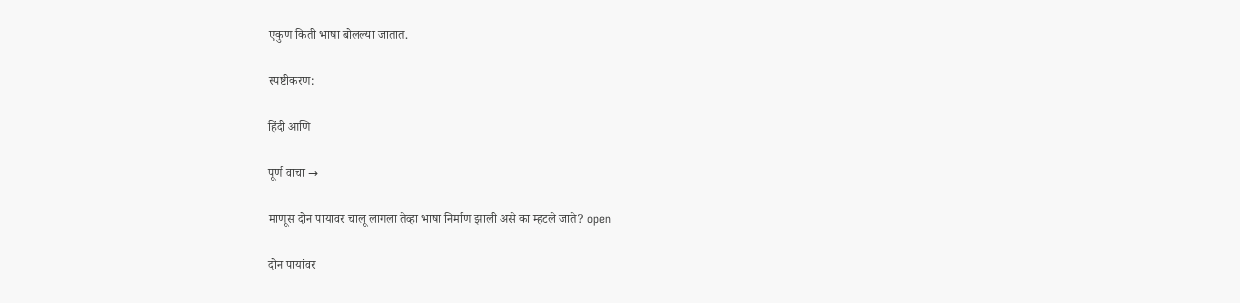एकुण किती भाषा बोलल्या जातात.

स्पष्टीकरण:

हिंदी आणि

पूर्ण वाचा →

माणूस दोन पायावर चालू लागला तेव्हा भाषा निर्माण झाली असे का म्हटले जाते? open

दोन पायांवर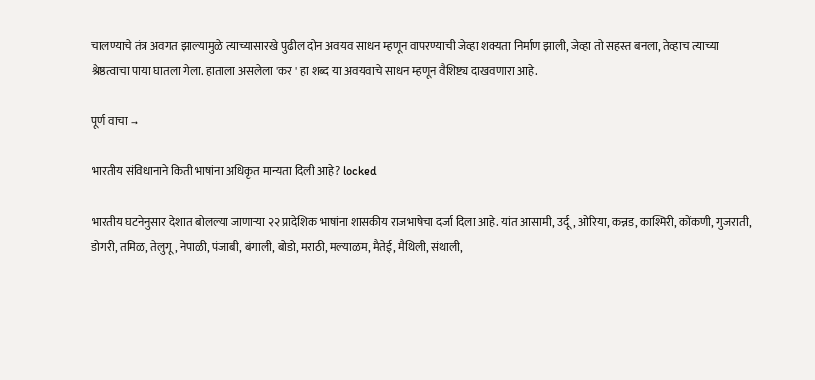चालण्याचे तंत्र अवगत झाल्यामुळे त्याच्यासारखे पुढील दोन अवयव साधन म्हणून वापरण्याची जेव्हा शक्यता निर्माण झाली, जेव्हा तो सहस्त बनला, तेव्हाच त्याच्या श्रेष्ठत्वाचा पाया घातला गेला. हाताला असलेला 'कर ' हा शब्द या अवयवाचे साधन म्हणून वैशिष्ट्य दाखवणारा आहे.

पूर्ण वाचा →

भारतीय संविधानाने किती भाषांना अधिकृत मान्यता दिली आहे? locked

भारतीय घटनेनुसार देशात बोलल्या जाणाऱ्या २२ प्रादेशिक भाषांना शासकीय राजभाषेचा दर्जा दिला आहे. यांत आसामी, उर्दू, ओरिया, कन्नड, काश्मिरी, कोंकणी, गुजराती, डोगरी, तमिळ, तेलुगू, नेपाळी, पंजाबी, बंगाली, बोडो, मराठी, मल्याळम, मैतेई, मैथिली, संथाली,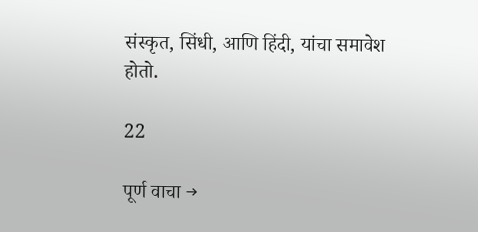संस्कृत, सिंधी, आणि हिंदी, यांचा समावेश होतो.

22

पूर्ण वाचा →